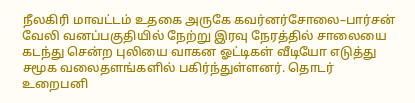நீலகிரி மாவட்டம் உதகை அருகே கவர்னர்சோலை–பார்சன் வேலி வனப்பகுதியில் நேற்று இரவு நேரத்தில் சாலையை கடந்து சென்ற புலியை வாகன ஓட்டிகள் வீடியோ எடுத்து சமூக வலைதளங்களில் பகிர்ந்துள்ளனர். தொடர் உறைபனி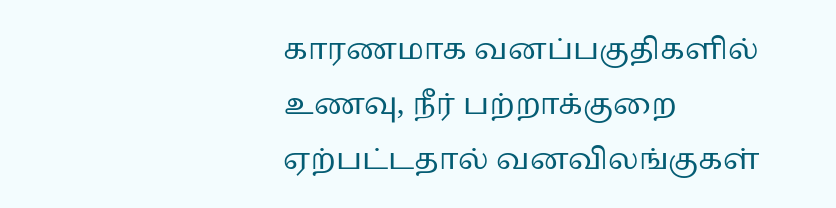காரணமாக வனப்பகுதிகளில் உணவு, நீர் பற்றாக்குறை ஏற்பட்டதால் வனவிலங்குகள்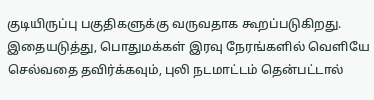குடியிருப்பு பகுதிகளுக்கு வருவதாக கூறப்படுகிறது. இதையடுத்து, பொதுமக்கள் இரவு நேரங்களில் வெளியே செல்வதை தவிர்க்கவும், புலி நடமாட்டம் தென்பட்டால்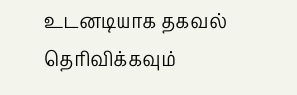உடனடியாக தகவல் தெரிவிக்கவும்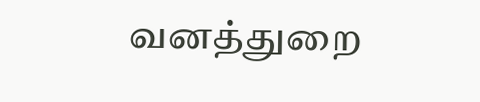வனத்துறை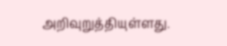அறிவுறுத்தியுள்ளது.